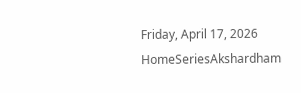Friday, April 17, 2026
HomeSeriesAkshardham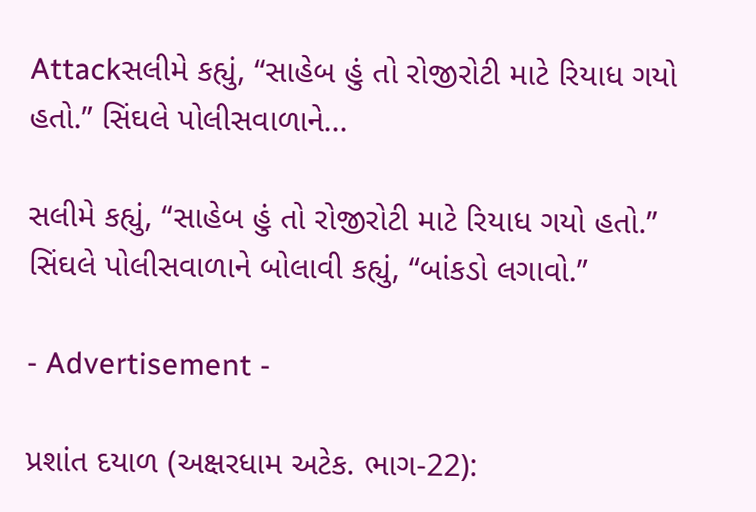Attackસલીમે કહ્યું, “સાહેબ હું તો રોજીરોટી માટે રિયાધ ગયો હતો.” સિંઘલે પોલીસવાળાને...

સલીમે કહ્યું, “સાહેબ હું તો રોજીરોટી માટે રિયાધ ગયો હતો.” સિંઘલે પોલીસવાળાને બોલાવી કહ્યું, “બાંકડો લગાવો.”

- Advertisement -

પ્રશાંત દયાળ (અક્ષરધામ અટેક. ભાગ-22):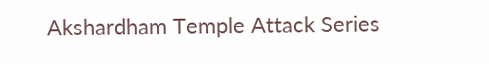Akshardham Temple Attack Series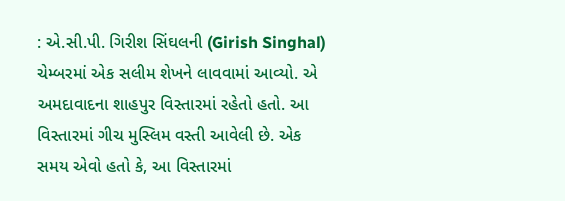: એ.સી.પી. ગિરીશ સિંઘલની (Girish Singhal) ચેમ્બરમાં એક સલીમ શેખને લાવવામાં આવ્યો. એ અમદાવાદના શાહપુર વિસ્તારમાં રહેતો હતો. આ વિસ્તારમાં ગીચ મુસ્લિમ વસ્તી આવેલી છે. એક સમય એવો હતો કે, આ વિસ્તારમાં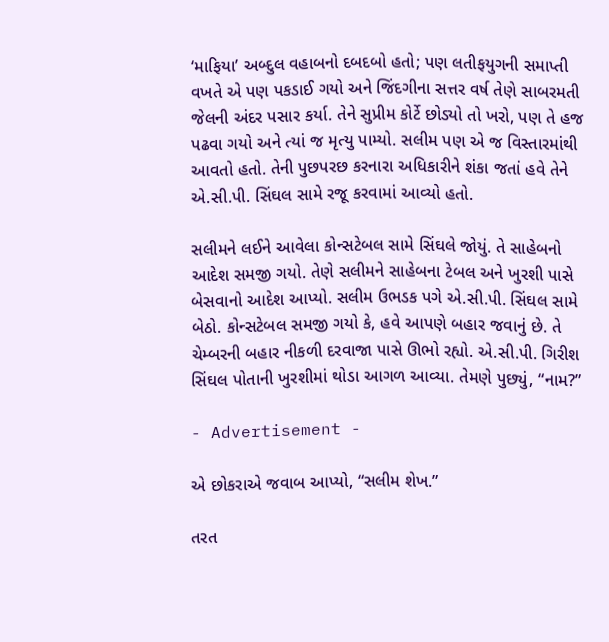‘માફિયા’ અબ્દુલ વહાબનો દબદબો હતો; પણ લતીફયુગની સમાપ્તી વખતે એ પણ પકડાઈ ગયો અને જિંદગીના સત્તર વર્ષ તેણે સાબરમતી જેલની અંદર પસાર કર્યા. તેને સુપ્રીમ કોર્ટે છોડ્યો તો ખરો, પણ તે હજ પઢવા ગયો અને ત્યાં જ મૃત્યુ પામ્યો. સલીમ પણ એ જ વિસ્તારમાંથી આવતો હતો. તેની પુછપરછ કરનારા અધિકારીને શંકા જતાં હવે તેને એ.સી.પી. સિંઘલ સામે રજૂ કરવામાં આવ્યો હતો.

સલીમને લઈને આવેલા કોન્સટેબલ સામે સિંઘલે જોયું. તે સાહેબનો આદેશ સમજી ગયો. તેણે સલીમને સાહેબના ટેબલ અને ખુરશી પાસે બેસવાનો આદેશ આપ્યો. સલીમ ઉભડક પગે એ.સી.પી. સિંઘલ સામે બેઠો. કોન્સટેબલ સમજી ગયો કે, હવે આપણે બહાર જવાનું છે. તે ચેમ્બરની બહાર નીકળી દરવાજા પાસે ઊભો રહ્યો. એ.સી.પી. ગિરીશ સિંઘલ પોતાની ખુરશીમાં થોડા આગળ આવ્યા. તેમણે પુછ્યું, “નામ?”

- Advertisement -

એ છોકરાએ જવાબ આપ્યો, “સલીમ શેખ.”

તરત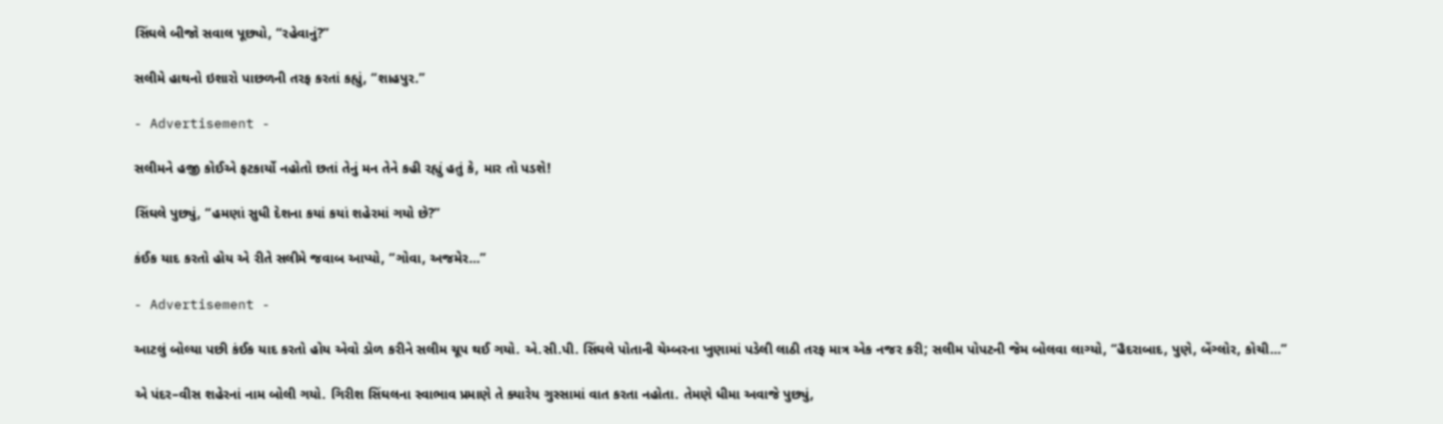સિંઘલે બીજો સવાલ પૂછ્યો, “રહેવાનું?”

સલીમે હાથનો ઇશારો પાછળની તરફ કરતાં કહ્યું, “શાહપુર.”

- Advertisement -

સલીમને હજી કોઈએ ફટકાર્યો નહોતો છતાં તેનું મન તેને કહી રહ્યું હતું કે, માર તો પડશે!

સિંઘલે પુછ્યું, “હમણાં સુધી દેશના કયાં કયાં શહેરમાં ગયો છે?”

કંઈક યાદ કરતો હોય એ રીતે સલીમે જવાબ આપ્યો, “ગોવા, અજમેર…”

- Advertisement -

આટલું બોલ્યા પછી કંઈક યાદ કરતો હોય એવો ડોળ કરીને સલીમ ચૂપ થઈ ગયો. એ.સી.પી. સિંઘલે પોતાની ચેમ્બરના ખુણામાં પડેલી લાઠી તરફ માત્ર એક નજર કરી; સલીમ પોપટની જેમ બોલવા લાગ્યો, “હૈદરાબાદ, પુણે, બેંગ્લોર, કોચી…”

એ પંદર–વીસ શહેરનાં નામ બોલી ગયો. ગિરીશ સિંઘલના સ્વાભાવ પ્રમાણે તે ક્યારેય ગુસ્સામાં વાત કરતા નહોતા. તેમણે ધીમા અવાજે પુછ્યું,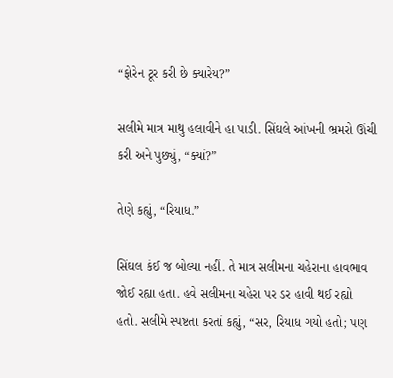“ફોરેન ટૂર કરી છે ક્યારેય?”

સલીમે માત્ર માથુ હલાવીને હા પાડી. સિંઘલે આંખની ભ્રમરો ઊંચી કરી અને પુછ્યું, “ક્યાં?”

તેણે કહ્યું, “રિયાધ.”

સિંઘલ કંઈ જ બોલ્યા નહીં. તે માત્ર સલીમના ચહેરાના હાવભાવ જોઈ રહ્યા હતા. હવે સલીમના ચહેરા પર ડર હાવી થઈ રહ્યો હતો. સલીમે સ્પષ્ટતા કરતાં કહ્યું, “સર, રિયાધ ગયો હતો; પણ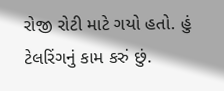રોજી રોટી માટે ગયો હતો. હું ટેલરિંગનું કામ કરું છું.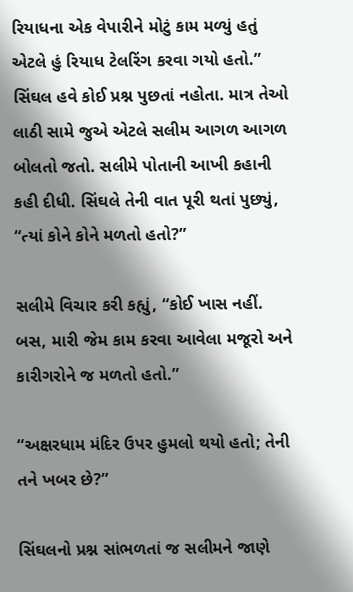રિયાધના એક વેપારીને મોટું કામ મળ્યું હતું એટલે હું રિયાધ ટેલરિંગ કરવા ગયો હતો.”
સિંઘલ હવે કોઈ પ્રશ્ન પુછતાં નહોતા. માત્ર તેઓ લાઠી સામે જુએ એટલે સલીમ આગળ આગળ બોલતો જતો. સલીમે પોતાની આખી કહાની કહી દીધી. સિંઘલે તેની વાત પૂરી થતાં પુછ્યું, “ત્યાં કોને કોને મળતો હતો?”

સલીમે વિચાર કરી કહ્યું, “કોઈ ખાસ નહીં. બસ, મારી જેમ કામ કરવા આવેલા મજૂરો અને કારીગરોને જ મળતો હતો.”

“અક્ષરધામ મંદિર ઉપર હુમલો થયો હતો; તેની તને ખબર છે?”

સિંઘલનો પ્રશ્ન સાંભળતાં જ સલીમને જાણે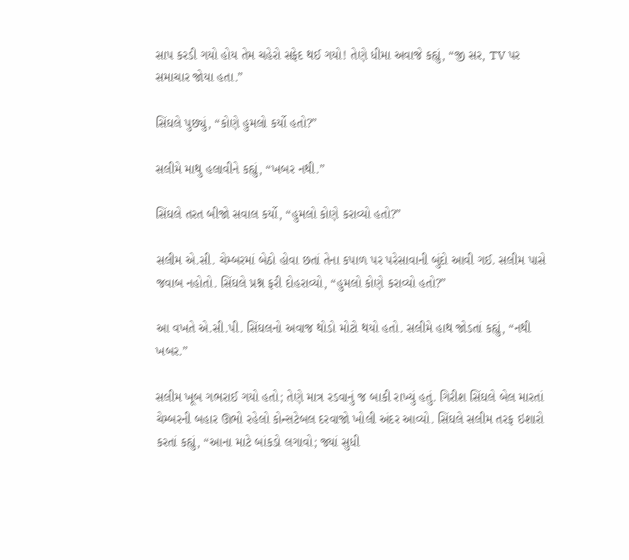સાપ કરડી ગયો હોય તેમ ચહેરો સફેદ થઈ ગયો! તેણે ધીમા અવાજે કહ્યું, “જી સર, TV પર સમાચાર જોયા હતા.”

સિંઘલે પુછ્યું, “કોણે હુમલો કર્યો હતો?”

સલીમે માથુ હલાવીને કહ્યું, “ખબર નથી.”

સિંઘલે તરત બીજો સવાલ કર્યો, “હુમલો કોણે કરાવ્યો હતો?”

સલીમ એ.સી. ચેમ્બરમાં બેઠો હોવા છતાં તેના કપાળ પર પરેસાવાની બુંદો આવી ગઈ. સલીમ પાસે જવાબ નહોતો. સિંઘલે પ્રશ્ન ફરી દોહરાવ્યો, “હુમલો કોણે કરાવ્યો હતો?”

આ વખતે એ.સી.પી. સિંઘલનો અવાજ થોડો મોટો થયો હતો. સલીમે હાથ જોડતાં કહ્યું, “નથી ખબર.”

સલીમ ખૂબ ગભરાઈ ગયો હતો; તેણે માત્ર રડવાનું જ બાકી રાખ્યું હતું. ગિરીશ સિંઘલે બેલ મારતાં ચેમ્બરની બહાર ઊભો રહેલો કોન્સટેબલ દરવાજો ખોલી અંદર આવ્યો. સિંઘલે સલીમ તરફ ઇશારો કરતાં કહ્યું, “આના માટે બાંકડો લગાવો; જ્યાં સુધી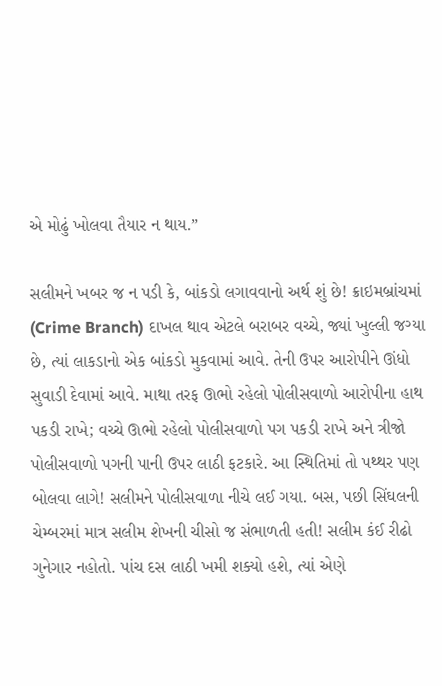એ મોઢું ખોલવા તૈયાર ન થાય.”

સલીમને ખબર જ ન પડી કે, બાંકડો લગાવવાનો અર્થ શું છે! ક્રાઇમબ્રાંચમાં (Crime Branch) દાખલ થાવ એટલે બરાબર વચ્ચે, જ્યાં ખુલ્લી જગ્યા છે, ત્યાં લાકડાનો એક બાંકડો મુકવામાં આવે. તેની ઉપર આરોપીને ઊંધો સુવાડી દેવામાં આવે. માથા તરફ ઊભો રહેલો પોલીસવાળો આરોપીના હાથ પકડી રાખે; વચ્ચે ઊભો રહેલો પોલીસવાળો પગ પકડી રાખે અને ત્રીજો પોલીસવાળો પગની પાની ઉપર લાઠી ફટકારે. આ સ્થિતિમાં તો પથ્થર પણ બોલવા લાગે! સલીમને પોલીસવાળા નીચે લઈ ગયા. બસ, પછી સિંઘલની ચેમ્બરમાં માત્ર સલીમ શેખની ચીસો જ સંભાળતી હતી! સલીમ કંઈ રીઢો ગુનેગાર નહોતો. પાંચ દસ લાઠી ખમી શક્યો હશે, ત્યાં એણે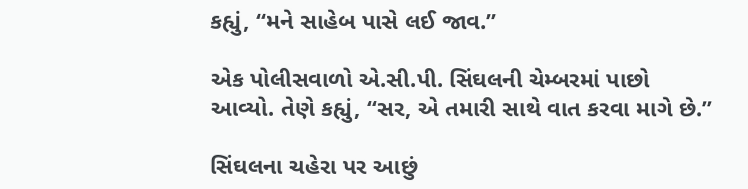કહ્યું, “મને સાહેબ પાસે લઈ જાવ.”

એક પોલીસવાળો એ.સી.પી. સિંઘલની ચેમ્બરમાં પાછો આવ્યો. તેણે કહ્યું, “સર, એ તમારી સાથે વાત કરવા માગે છે.”

સિંઘલના ચહેરા પર આછું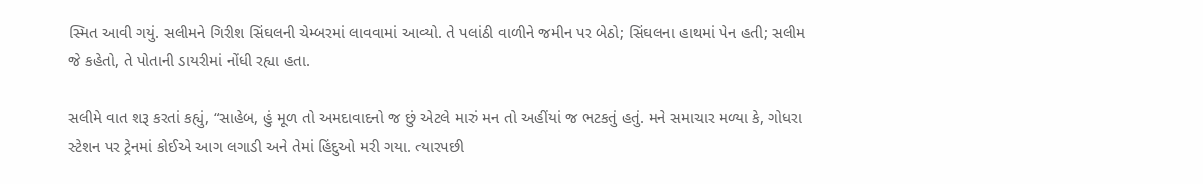સ્મિત આવી ગયું. સલીમને ગિરીશ સિંઘલની ચેમ્બરમાં લાવવામાં આવ્યો. તે પલાંઠી વાળીને જમીન પર બેઠો; સિંઘલના હાથમાં પેન હતી; સલીમ જે કહેતો, તે પોતાની ડાયરીમાં નોંધી રહ્યા હતા.

સલીમે વાત શરૂ કરતાં કહ્યું, “સાહેબ, હું મૂળ તો અમદાવાદનો જ છું એટલે મારું મન તો અહીંયાં જ ભટકતું હતું. મને સમાચાર મળ્યા કે, ગોધરા સ્ટેશન પર ટ્રેનમાં કોઈએ આગ લગાડી અને તેમાં હિંદુઓ મરી ગયા. ત્યારપછી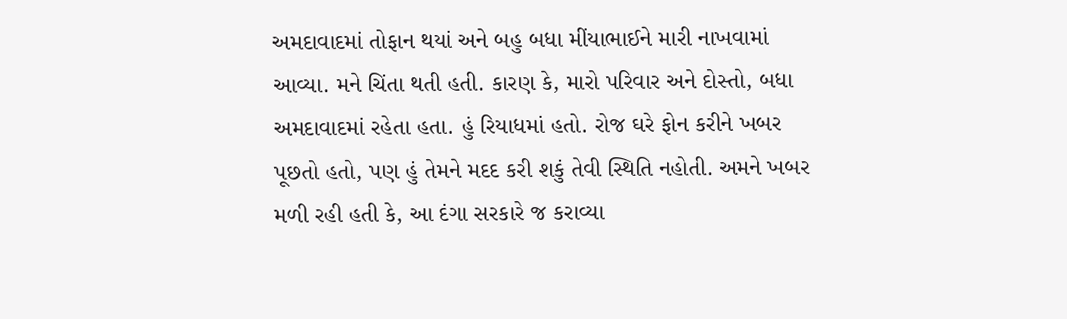અમદાવાદમાં તોફાન થયાં અને બહુ બધા મીંયાભાઈને મારી નાખવામાં આવ્યા. મને ચિંતા થતી હતી. કારણ કે, મારો પરિવાર અને દોસ્તો, બધા અમદાવાદમાં રહેતા હતા. હું રિયાધમાં હતો. રોજ ઘરે ફોન કરીને ખબર પૂછતો હતો, પણ હું તેમને મદદ કરી શકું તેવી સ્થિતિ નહોતી. અમને ખબર મળી રહી હતી કે, આ દંગા સરકારે જ કરાવ્યા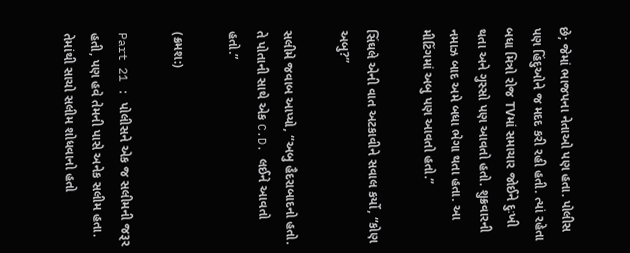છે; જેમાં ભાજપના નેતાઓ પણ હતા. પોલીસ પણ હિંદુઓને જ મદદ કરી રહી હતી. ત્યાં રહેતા બધા મિત્રો રોજ TVમાં સમાચાર જોઈને દુઃખી થતા અને ગુસ્સો પણ આવતો હતો. શુક્રવારની નમાઝ બાદ અમે બધા ભેગા થતા હતા. આ મીટિંગમાં અબુ પણ આવતો હતો.”

સિંઘલે એની વાત અટકાવીને સવાલ કર્યો, “કોણ અબુ?”

સલીમે જવાબ આપ્યો, “અબુ હૈદરાબાદનો હતો. તે પોતાની સાથે એક C.D. લઈને આવતો હતો.”

(ક્રમશ:)

Part 21 : પોલીસને એક જ સલીમની જરૂર હતી, પણ હવે તેમની પાસે અનેક સલીમ હતા. તેમાંથી સાચો સલીમ શોધવાનો હતો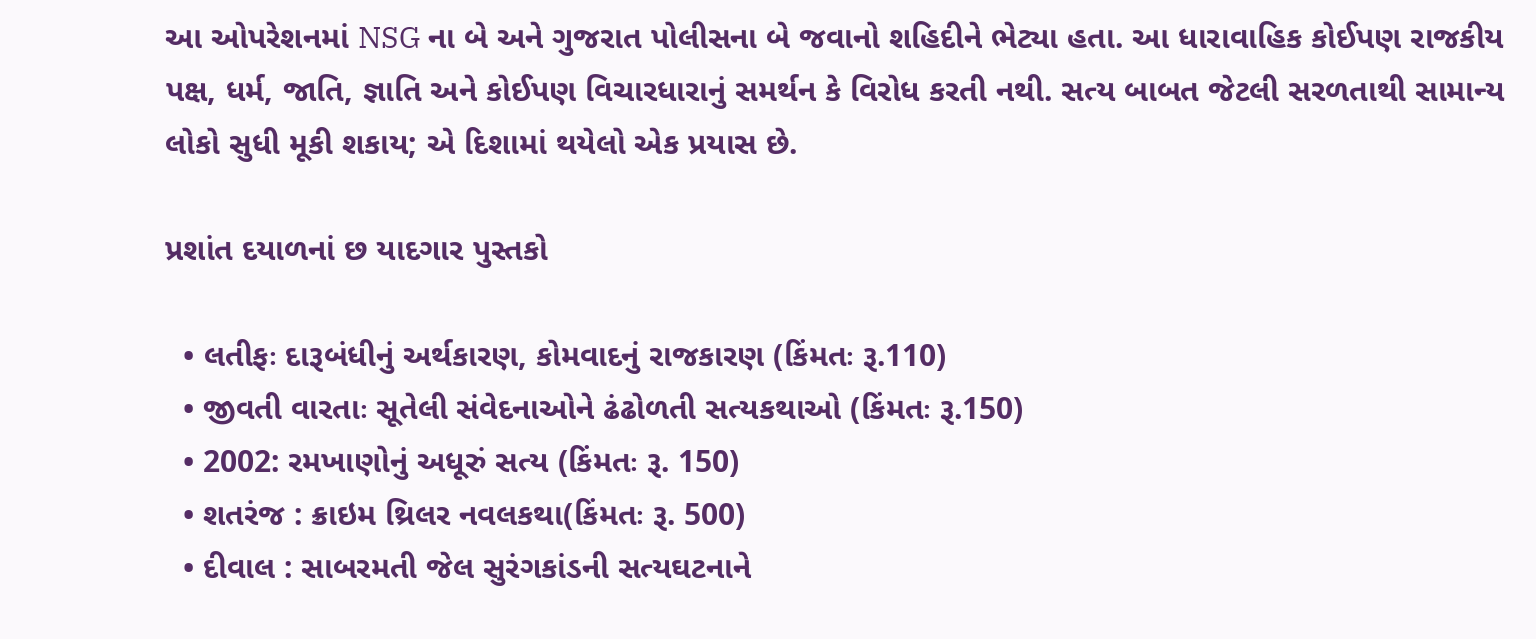આ ઓપરેશનમાં NSG ના બે અને ગુજરાત પોલીસના બે જવાનો શહિદીને ભેટ્યા હતા. આ ધારાવાહિક કોઈપણ રાજકીય પક્ષ, ધર્મ, જાતિ, જ્ઞાતિ અને કોઈપણ વિચારધારાનું સમર્થન કે વિરોધ કરતી નથી. સત્ય બાબત જેટલી સરળતાથી સામાન્ય લોકો સુધી મૂકી શકાય; એ દિશામાં થયેલો એક પ્રયાસ છે.

પ્રશાંત દયાળનાં છ યાદગાર પુસ્તકો

  • લતીફઃ દારૂબંધીનું અર્થકારણ, કોમવાદનું રાજકારણ (કિંમતઃ રૂ.110)
  • જીવતી વારતાઃ સૂતેલી સંવેદનાઓને ઢંઢોળતી સત્યકથાઓ (કિંમતઃ રૂ.150)
  • 2002: રમખાણોનું અધૂરું સત્ય (કિંમતઃ રૂ. 150)
  • શતરંજ : ક્રાઇમ થ્રિલર નવલકથા(કિંમતઃ રૂ. 500)
  • દીવાલ : સાબરમતી જેલ સુરંગકાંડની સત્યઘટનાને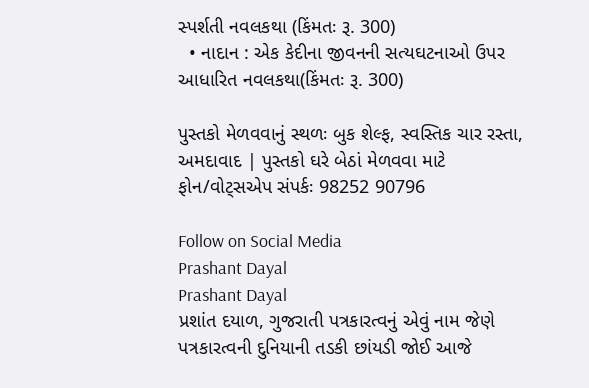સ્પર્શતી નવલકથા (કિંમતઃ રૂ. 300)
  • નાદાન : એક કેદીના જીવનની સત્યઘટનાઓ ઉપર આધારિત નવલકથા(કિંમતઃ રૂ. 300)

પુસ્તકો મેળવવાનું સ્થળઃ બુક શેલ્ફ, સ્વસ્તિક ચાર રસ્તા, અમદાવાદ | પુસ્તકો ઘરે બેઠાં મેળવવા માટે ફોન/વોટ્સએપ સંપર્કઃ 98252 90796

Follow on Social Media
Prashant Dayal
Prashant Dayal
પ્રશાંત દયાળ, ગુજરાતી પત્રકારત્વનું એવું નામ જેણે પત્રકારત્વની દુનિયાની તડકી છાંયડી જોઈ આજે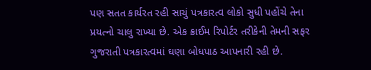પણ સતત કાર્યરત રહી સાચું પત્રકારત્વ લોકો સુધી પહોંચે તેના પ્રયત્નો ચાલુ રાખ્યા છે. એક ક્રાઈમ રિપોર્ટર તરીકેની તેમની સફર ગુજરાતી પત્રકારત્વમાં ઘણા બોધપાઠ આપનારી રહી છે.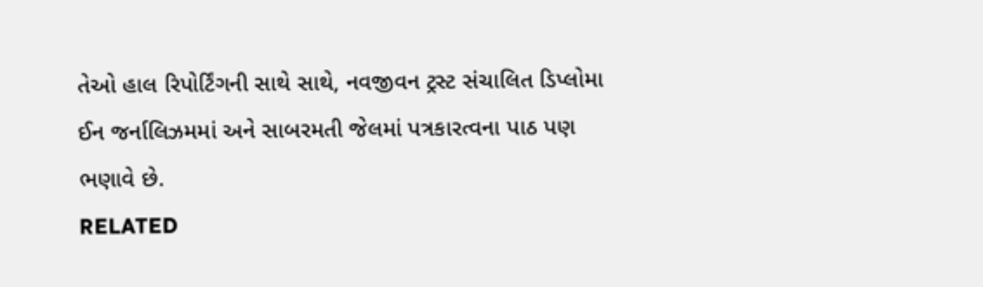તેઓ હાલ રિપોર્ટિંગની સાથે સાથે, નવજીવન ટ્રસ્ટ સંચાલિત ડિપ્લોમા ઈન જર્નાલિઝમમાં અને સાબરમતી જેલમાં પત્રકારત્વના પાઠ પણ ભણાવે છે.
RELATED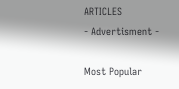ARTICLES
- Advertisment -

Most Popular